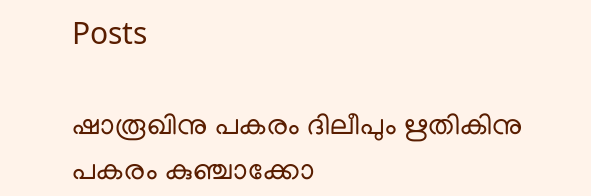Posts

ഷാരൂഖിനു പകരം ദിലീപും ഋതികിനു പകരം കുഞ്ചാക്കോ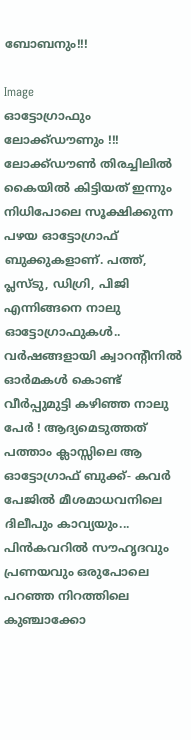ബോബനും!!!

Image
ഓട്ടോഗ്രാഫും ലോക്ക്ഡൗണും !!! ലോക്ക്ഡൗണ്‍ തിരച്ചിലില്‍ കൈയില്‍ കിട്ടിയത് ഇന്നും നിധിപോലെ സൂക്ഷിക്കുന്ന പഴയ ഓട്ടോഗ്രാഫ് ബുക്കുകളാണ്. പത്ത്, പ്ലസ്ടു, ഡിഗ്രി, പിജി എന്നിങ്ങനെ നാലു ഓട്ടോഗ്രാഫുകള്‍.. വര്‍ഷങ്ങളായി ക്വാറന്റീനില്‍ ഓര്‍മകള്‍ കൊണ്ട് വീര്‍പ്പുമുട്ടി കഴിഞ്ഞ നാലു പേര്‍ ! ആദ്യമെടുത്തത് പത്താം ക്ലാസ്സിലെ ആ ഓട്ടോഗ്രാഫ് ബുക്ക്- കവര്‍ പേജില്‍ മീശമാധവനിലെ ദിലീപും കാവ്യയും... പിന്‍കവറില്‍ സൗഹൃദവും പ്രണയവും ഒരുപോലെ പറഞ്ഞ നിറത്തിലെ കുഞ്ചാക്കോ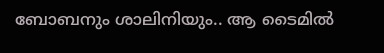ബോബനും ശാലിനിയും.. ആ ടൈമില്‍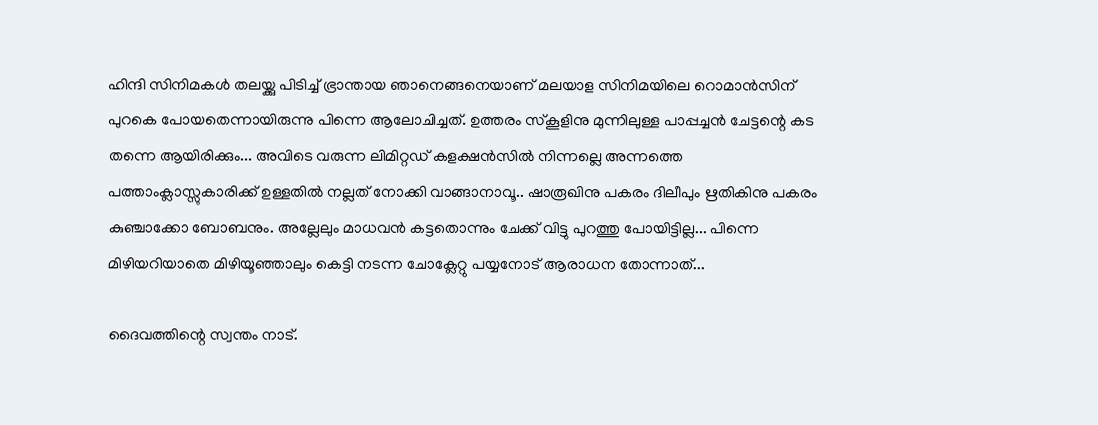ഹിന്ദി സിനിമകള്‍ തലയ്ക്കു പിടിച്ച് ഭ്രാന്തായ ഞാനെങ്ങനെയാണ് മലയാള സിനിമയിലെ റൊമാന്‍സിന് പുറകെ പോയതെന്നായിരുന്നു പിന്നെ ആലോചിച്ചത്. ഉത്തരം സ്‌കൂളിനു മുന്നിലുള്ള പാപ്പച്ചന്‍ ചേട്ടന്റെ കട തന്നെ ആയിരിക്കും... അവിടെ വരുന്ന ലിമിറ്റഡ് കളക്ഷന്‍സില്‍ നിന്നല്ലെ അന്നത്തെ പത്താംക്ലാസ്സുകാരിക്ക് ഉള്ളതില്‍ നല്ലത് നോക്കി വാങ്ങാനാവൂ.. ഷാരൂഖിനു പകരം ദിലീപും ഋതികിനു പകരം കുഞ്ചാക്കോ ബോബനും. അല്ലേലും മാധവന്‍ കട്ടതൊന്നും ചേക്ക് വിട്ടു പുറത്തു പോയിട്ടില്ല... പിന്നെ മിഴിയറിയാതെ മിഴിയൂഞ്ഞാലും കെട്ടി നടന്ന ചോക്ലേറ്റു പയ്യനോട് ആരാധന തോന്നാത്...

ദൈവത്തിന്റെ സ്വന്തം നാട്.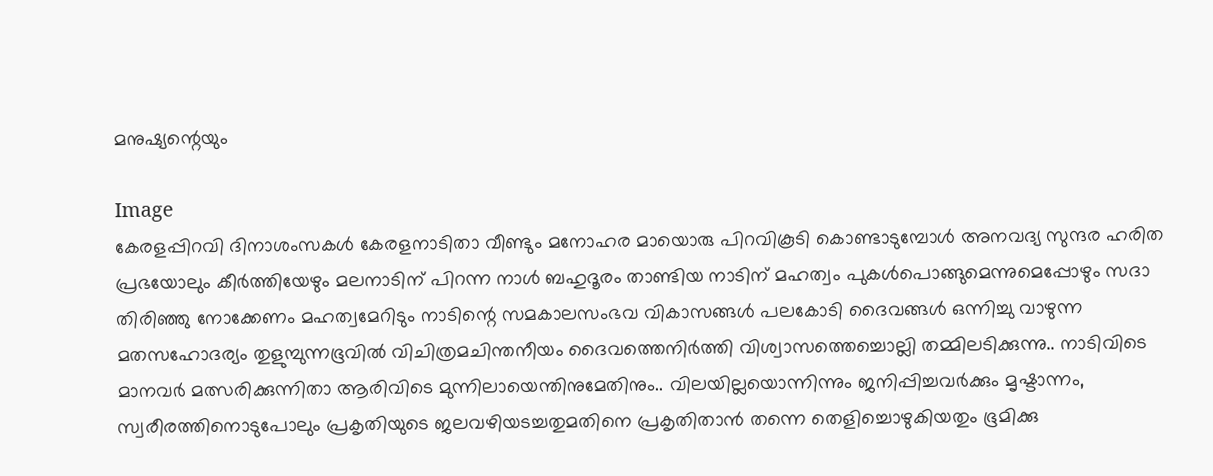മനുഷ്യന്റെയും

Image
കേരളപ്പിറവി ദിനാശംസകൾ കേരളനാടിതാ വീണ്ടും മനോഹര മായൊരു പിറവികൂടി കൊണ്ടാടുമ്പോൾ അനവദ്യ സുന്ദര ഹരിത പ്രഭയോലും കീർത്തിയേഴും മലനാടിന് പിറന്ന നാൾ ബഹുദൂരം താണ്ടിയ നാടിന് മഹത്വം പുകൾപൊങ്ങുമെന്നുമെപ്പോഴും സദാ തിരിഞ്ഞു നോക്കേണം മഹത്വമേറിടും നാടിന്റെ സമകാലസംഭവ വികാസങ്ങൾ പലകോടി ദൈവങ്ങൾ ഒന്നിച്ചു വാഴുന്ന മതസഹോദര്യം തുളുമ്പുന്നഭൂവിൽ വിചിത്രമചിന്തനീയം ദൈവത്തെനിർത്തി വിശ്വാസത്തെച്ചൊല്ലി തമ്മിലടിക്കുന്നു.. നാടിവിടെ മാനവർ മത്സരിക്കുന്നിതാ ആരിവിടെ മുന്നിലായെന്തിനുമേതിനും.. വിലയില്ലയൊന്നിന്നും ജനിപ്പിച്ചവർക്കും മൃഷ്ടാന്നം, സ്വരീരത്തിനൊടുപോലും പ്രകൃതിയുടെ ജലവഴിയടച്ചതുമതിനെ പ്രകൃതിതാൻ തന്നെ തെളിച്ചൊഴുകിയതും ഭൂമിക്കു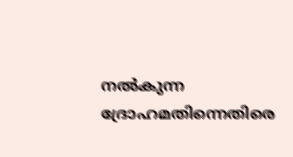നൽകുന്ന ദ്രോഹമതിന്നെതിരെ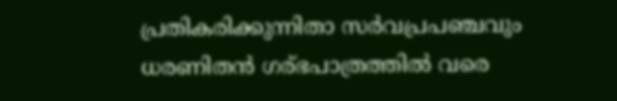പ്രതികരിക്കുന്നിതാ സർവപ്രപഞ്ചവും ധരണിതൻ ഗര്ഭപാത്രത്തിൽ വരെ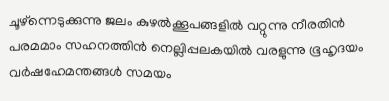ചൂഴ്ന്നെടുക്കുന്നു ജലം കുഴൽക്കൂപങ്ങളിൽ വറ്റുന്നു നീരതിൻ പരമമാം സഹനത്തിൻ നെല്ലിപ്പലകയിൽ വരളുന്നു ഭൂഹൃദയം വർഷഹേമന്തങ്ങൾ സമയം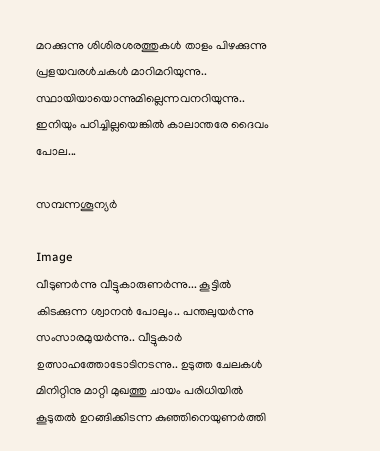മറക്കുന്നു ശിശിരശരത്തുകൾ താളം പിഴക്കുന്നു പ്രളയവരൾചകൾ മാറിമറിയുന്നു.. സ്ഥായിയായൊന്നുമില്ലെന്നവനറിയുന്നു.. ഇനിയും പഠിച്ചില്ലയെങ്കിൽ കാലാന്തരേ ദൈവം പോല...

സമ്പന്നശൂന്യർ

Image
വീടുണർന്നു വീട്ടുകാരുണർന്നു... കൂട്ടിൽ കിടക്കുന്ന ശ്വാനൻ പോലും.. പന്തലുയർന്നു സംസാരമുയർന്നു.. വീട്ടുകാർ ഉത്സാഹത്തോടോടിനടന്നു.. ഉടുത്ത ചേലകൾ മിനിറ്റിനു മാറ്റി മുഖത്തു ചായം പരിധിയിൽ കൂടുതൽ ഉറങ്ങിക്കിടന്ന കുഞ്ഞിനെയുണർത്തി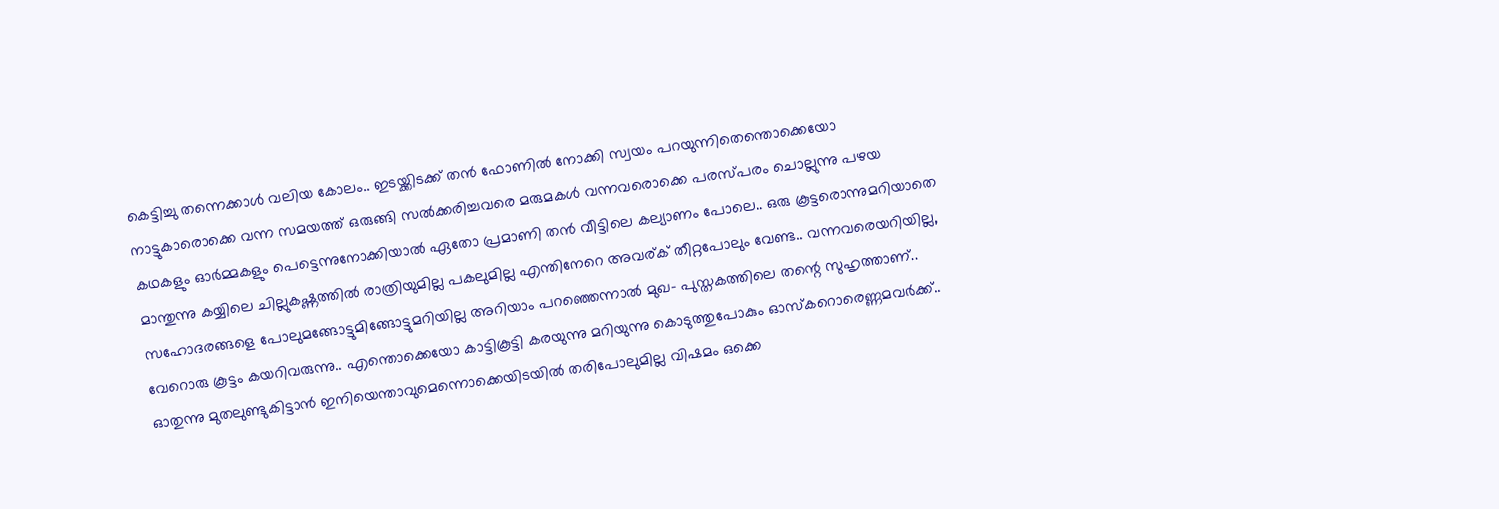കെട്ടിച്ചു തന്നെക്കാൾ വലിയ കോലം.. ഇടയ്ക്കിടക്ക് തൻ ഫോണിൽ നോക്കി സ്വയം പറയുന്നിതെന്തൊക്കെയോ നാട്ടുകാരൊക്കെ വന്ന സമയത്ത്‌ ഒരുങ്ങി സൽക്കരിച്ചവരെ മരുമകൾ വന്നവരൊക്കെ പരസ്പരം ചൊല്ലുന്നു പഴയ കഥകളും ഓർമ്മകളും പെട്ടെന്നുനോക്കിയാൽ ഏതോ പ്രമാണി തൻ വീട്ടിലെ കല്യാണം പോലെ.. ഒരു കൂട്ടരൊന്നുമറിയാതെ മാന്തുന്നു കയ്യിലെ ചില്ലുകഷ്ണത്തിൽ രാത്രിയുമില്ല പകലുമില്ല എന്തിനേറെ അവര്ക് തീറ്റപോലും വേണ്ട.. വന്നവരെയറിയില്ല, സഹോദരങ്ങളെ പോലുമങ്ങോട്ടുമിങ്ങോട്ടുമറിയില്ല അറിയാം പറഞ്ഞെന്നാൽ മുഖ- പുസ്തകത്തിലെ തന്റെ സുഹൃത്താണ്.. വേറൊരു കൂട്ടം കയറിവരുന്നു.. എന്തൊക്കെയോ കാട്ടികൂട്ടി കരയുന്നു മറിയുന്നു കൊടുത്തുപോകും ഓസ്കറൊരെണ്ണമവർക്ക്.. ഓതുന്നു മുതലുണ്ടുകിട്ടാൻ ഇനിയെന്താവുമെന്നൊക്കെയിടയിൽ തരിപോലുമില്ല വിഷമം ഒക്കെ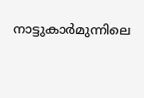നാട്ടുകാർമുന്നിലെ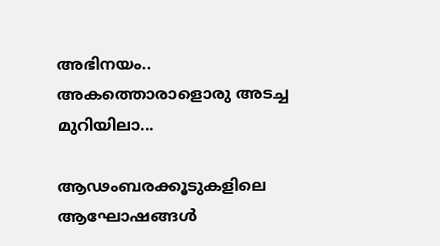അഭിനയം.. അകത്തൊരാളൊരു അടച്ച മുറിയിലാ...

ആഢംബരക്കൂടുകളിലെ ആഘോഷങ്ങള്‍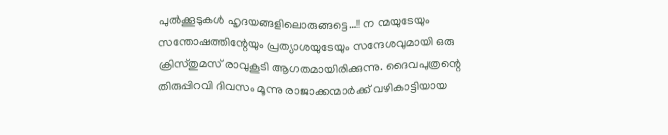പുല്‍ക്കൂടുകള്‍ ഹൃദയങ്ങളിലൊരുങ്ങട്ടെ…!! ന ന്മയുടേയും സന്തോഷത്തിന്റേയും പ്രത്യാശയുടേയും സന്ദേശവുമായി ഒരു ക്രിസ്തുമസ് രാവുകൂടി ആഗതമായിരിക്കുന്നു. ദൈവപുത്രന്റെ തിരുപ്പിറവി ദിവസം മൂന്നു രാജാക്കന്മാര്‍ക്ക് വഴികാട്ടിയായ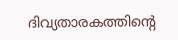ദിവ്യതാരകത്തിന്റെ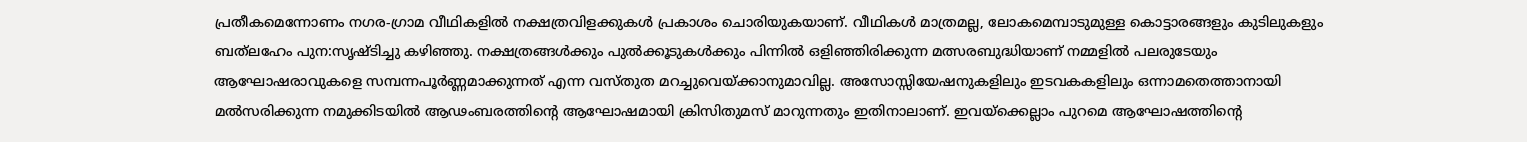പ്രതീകമെന്നോണം നഗര-ഗ്രാമ വീഥികളില്‍ നക്ഷത്രവിളക്കുകള്‍ പ്രകാശം ചൊരിയുകയാണ്. വീഥികള്‍ മാത്രമല്ല, ലോകമെമ്പാടുമുള്ള കൊട്ടാരങ്ങളും കുടിലുകളും ബത്‌ലഹേം പുന:സൃഷ്ടിച്ചു കഴിഞ്ഞു. നക്ഷത്രങ്ങള്‍ക്കും പുല്‍ക്കൂടുകള്‍ക്കും പിന്നില്‍ ഒളിഞ്ഞിരിക്കുന്ന മത്സരബുദ്ധിയാണ് നമ്മളില്‍ പലരുടേയും ആഘോഷരാവുകളെ സമ്പന്നപൂര്‍ണ്ണമാക്കുന്നത് എന്ന വസ്തുത മറച്ചുവെയ്ക്കാനുമാവില്ല. അസോസ്സിയേഷനുകളിലും ഇടവകകളിലും ഒന്നാമതെത്താനായി മല്‍സരിക്കുന്ന നമുക്കിടയില്‍ ആഢംബരത്തിന്റെ ആഘോഷമായി ക്രിസിതുമസ് മാറുന്നതും ഇതിനാലാണ്. ഇവയ്‌ക്കെല്ലാം പുറമെ ആഘോഷത്തിന്റെ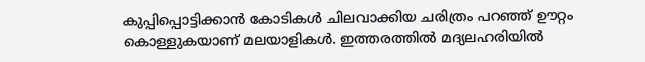കുപ്പിപ്പൊട്ടിക്കാന്‍ കോടികള്‍ ചിലവാക്കിയ ചരിത്രം പറഞ്ഞ് ഊറ്റം കൊള്ളുകയാണ് മലയാളികള്‍. ഇത്തരത്തില്‍ മദ്യലഹരിയില്‍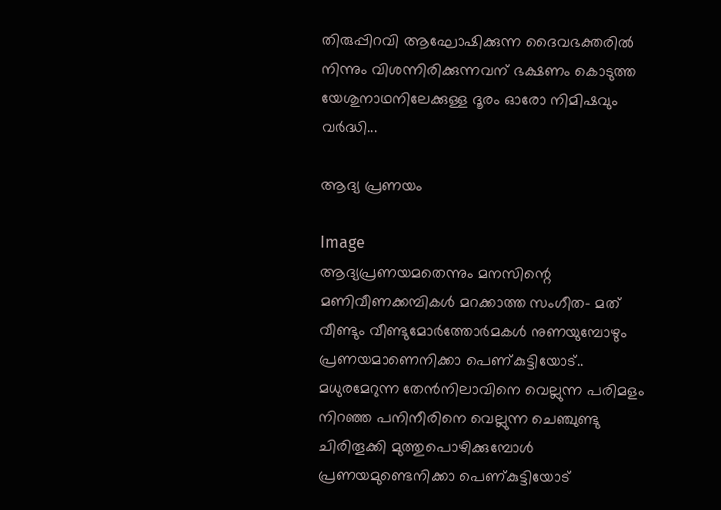തിരുപ്പിറവി ആഘോഷിക്കുന്ന ദൈവഭക്തരില്‍ നിന്നും വിശന്നിരിക്കുന്നവന് ഭക്ഷണം കൊടുത്ത യേശുനാഥനിലേക്കുള്ള ദൂരം ഓരോ നിമിഷവും വര്‍ദ്ധി...

ആദ്യ പ്രണയം

Image
ആദ്യപ്രണയമതെന്നും മനസിന്റെ മണിവീണക്കമ്പികൾ മറക്കാത്ത സംഗീത- മത് വീണ്ടും വീണ്ടുമോർത്തോർമകൾ നുണയുമ്പോഴും പ്രണയമാണെനിക്കാ പെണ്കുട്ടിയോട്.. മധുരമേറുന്ന തേൻനിലാവിനെ വെല്ലുന്ന പരിമളം നിറഞ്ഞ പനിനീരിനെ വെല്ലുന്ന ചെഞ്ചുണ്ടു ചിരിതൂക്കി മുത്തുപൊഴിക്കുമ്പോൾ പ്രണയമുണ്ടെനിക്കാ പെണ്കുട്ടിയോട്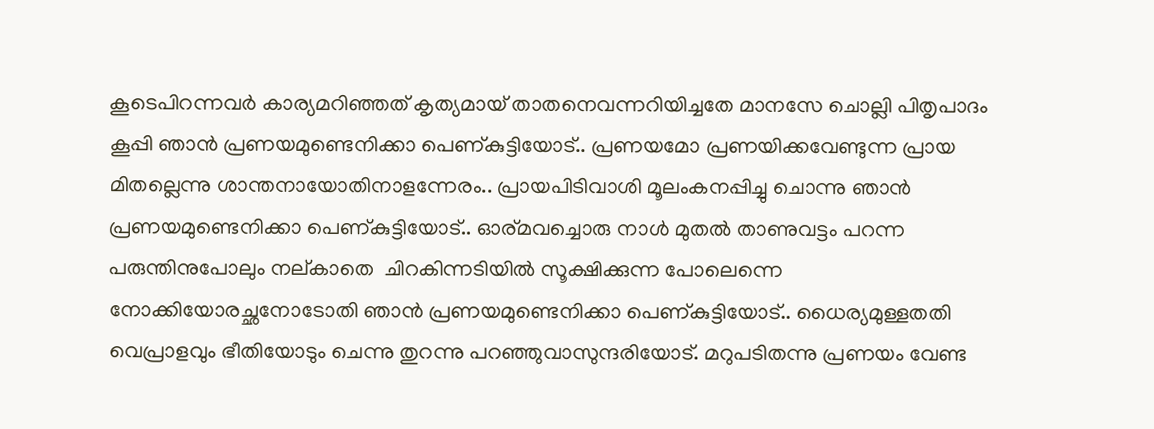കൂടെപിറന്നവർ കാര്യമറിഞ്ഞത് കൃത്യമായ് താതനെവന്നറിയിച്ചതേ മാനസേ ചൊല്ലി പിതൃപാദം കൂപ്പി ഞാൻ പ്രണയമുണ്ടെനിക്കാ പെണ്കുട്ടിയോട്.. പ്രണയമോ പ്രണയിക്കവേണ്ടുന്ന പ്രായ മിതല്ലെന്നു ശാന്തനായോതിനാളന്നേരം.. പ്രായപിടിവാശി മൂലംകനപ്പിച്ചു ചൊന്നു ഞാൻ പ്രണയമുണ്ടെനിക്കാ പെണ്കുട്ടിയോട്.. ഓര്മവച്ചൊരു നാൾ മുതൽ താണുവട്ടം പറന്ന പരുന്തിനുപോലും നല്കാതെ  ചിറകിന്നടിയിൽ സൂക്ഷിക്കുന്ന പോലെന്നെ നോക്കിയോരച്ഛനോടോതി ഞാൻ പ്രണയമുണ്ടെനിക്കാ പെണ്കുട്ടിയോട്.. ധൈര്യമുള്ളതതി വെപ്രാളവും ഭീതിയോടും ചെന്നു തുറന്നു പറഞ്ഞുവാസുന്ദരിയോട്. മറുപടിതന്നു പ്രണയം വേണ്ട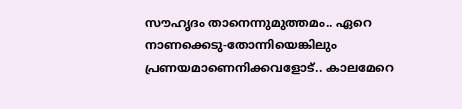സൗഹൃദം താനെന്നുമുത്തമം.. ഏറെ നാണക്കെടു-തോന്നിയെങ്കിലും പ്രണയമാണെനിക്കവളോട്.. കാലമേറെ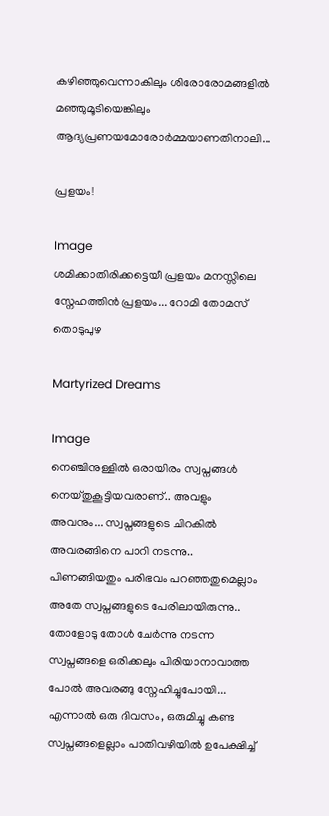കഴിഞ്ഞുവെന്നാകിലും ശിരോരോമങ്ങളിൽ മഞ്ഞുമൂടിയെങ്കിലും ആദ്യപ്രണയമോരോർമ്മയാണതിനാലി...

പ്രളയം!

Image
ശമിക്കാതിരിക്കട്ടെയീ പ്രളയം മനസ്സിലെ സ്നേഹത്തിൻ പ്രളയം... റോമി തോമസ് തൊടുപുഴ

Martyrized Dreams

Image
നെഞ്ചിനുള്ളിൽ ഒരായിരം സ്വപ്നങ്ങൾ നെയ്തുകൂട്ടിയവരാണ്.. അവളും അവനും... സ്വപ്നങ്ങളുടെ ചിറകിൽ അവരങ്ങിനെ പാറി നടന്നു.. പിണങ്ങിയതും പരിഭവം പറഞ്ഞതുമെല്ലാം അതേ സ്വപ്നങ്ങളുടെ പേരിലായിരുന്നു.. തോളോടു തോൾ ചേർന്നു നടന്ന സ്വപ്നങ്ങളെ ഒരിക്കലും പിരിയാനാവാത്ത പോൽ അവരങ്ങു സ്നേഹിച്ചുപോയി... എന്നാൽ ഒരു ദിവസം, ഒരുമിച്ചു കണ്ട സ്വപ്നങ്ങളെല്ലാം പാതിവഴിയിൽ ഉപേക്ഷിച്ച്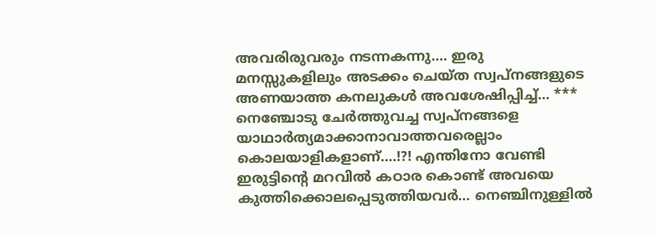അവരിരുവരും നടന്നകന്നു.... ഇരു മനസ്സുകളിലും അടക്കം ചെയ്ത സ്വപ്നങ്ങളുടെ അണയാത്ത കനലുകൾ അവശേഷിപ്പിച്ച്... *** നെഞ്ചോടു ചേർത്തുവച്ച സ്വപ്നങ്ങളെ യാഥാർത്യമാക്കാനാവാത്തവരെല്ലാം കൊലയാളികളാണ്....!?! എന്തിനോ വേണ്ടി ഇരുട്ടിൻ്റെ മറവിൽ കഠാര കൊണ്ട് അവയെ കുത്തിക്കൊലപ്പെടുത്തിയവർ... നെഞ്ചിനുള്ളിൽ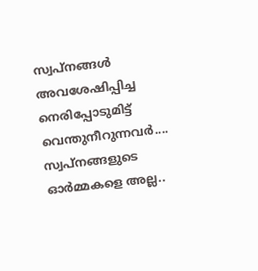സ്വപ്നങ്ങൾ അവശേഷിപ്പിച്ച നെരിപ്പോടുമിട്ട് വെന്തുനീറുന്നവർ.... സ്വപ്നങ്ങളുടെ ഓർമ്മകളെ അല്ല..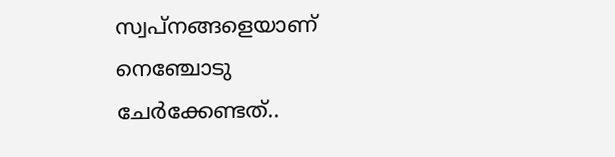സ്വപ്നങ്ങളെയാണ് നെഞ്ചോടു ചേർക്കേണ്ടത്..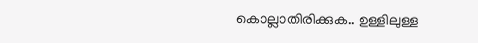കൊല്ലാതിരിക്കുക.. ഉള്ളിലുള്ള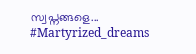സ്വപ്നങ്ങളെ... #Martyrized_dreams